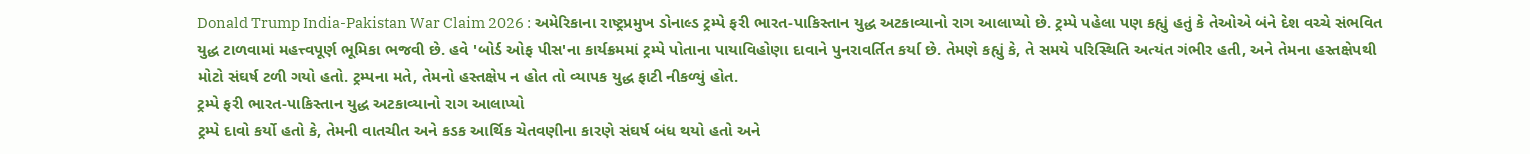Donald Trump India-Pakistan War Claim 2026 : અમેરિકાના રાષ્ટ્રપ્રમુખ ડોનાલ્ડ ટ્રમ્પે ફરી ભારત-પાકિસ્તાન યુદ્ધ અટકાવ્યાનો રાગ આલાપ્યો છે. ટ્રમ્પે પહેલા પણ કહ્યું હતું કે તેઓએ બંને દેશ વચ્ચે સંભવિત યુદ્ધ ટાળવામાં મહત્ત્વપૂર્ણ ભૂમિકા ભજવી છે. હવે 'બોર્ડ ઓફ પીસ'ના કાર્યક્રમમાં ટ્રમ્પે પોતાના પાયાવિહોણા દાવાને પુનરાવર્તિત કર્યા છે. તેમણે કહ્યું કે, તે સમયે પરિસ્થિતિ અત્યંત ગંભીર હતી, અને તેમના હસ્તક્ષેપથી મોટો સંઘર્ષ ટળી ગયો હતો. ટ્રમ્પના મતે, તેમનો હસ્તક્ષેપ ન હોત તો વ્યાપક યુદ્ધ ફાટી નીકળ્યું હોત.
ટ્રમ્પે ફરી ભારત-પાકિસ્તાન યુદ્ધ અટકાવ્યાનો રાગ આલાપ્યો
ટ્રમ્પે દાવો કર્યો હતો કે, તેમની વાતચીત અને કડક આર્થિક ચેતવણીના કારણે સંઘર્ષ બંધ થયો હતો અને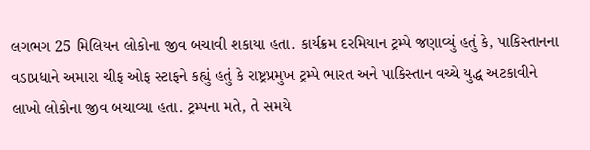લગભગ 25 મિલિયન લોકોના જીવ બચાવી શકાયા હતા. કાર્યક્રમ દરમિયાન ટ્રમ્પે જણાવ્યું હતું કે, પાકિસ્તાનના વડાપ્રધાને અમારા ચીફ ઓફ સ્ટાફને કહ્યું હતું કે રાષ્ટ્રપ્રમુખ ટ્રમ્પે ભારત અને પાકિસ્તાન વચ્ચે યુદ્ધ અટકાવીને લાખો લોકોના જીવ બચાવ્યા હતા. ટ્રમ્પના મતે, તે સમયે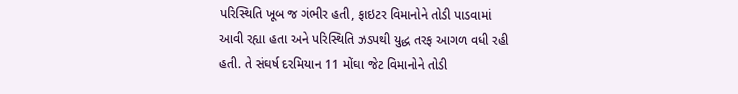પરિસ્થિતિ ખૂબ જ ગંભીર હતી, ફાઇટર વિમાનોને તોડી પાડવામાં આવી રહ્યા હતા અને પરિસ્થિતિ ઝડપથી યુદ્ધ તરફ આગળ વધી રહી હતી. તે સંઘર્ષ દરમિયાન 11 મોંઘા જેટ વિમાનોને તોડી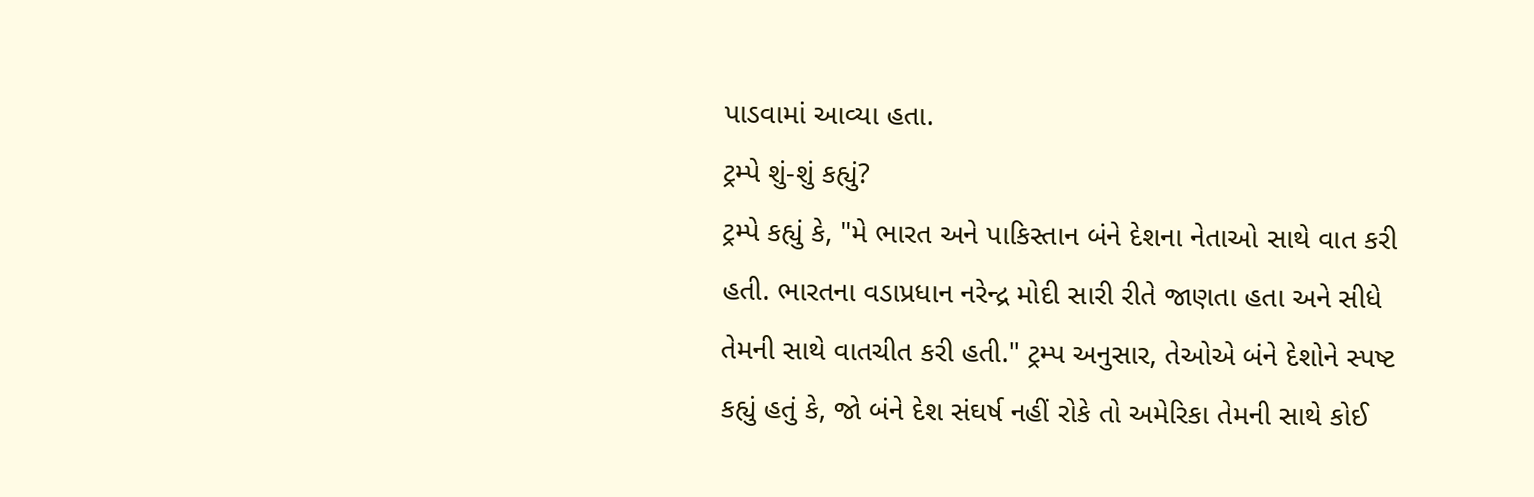પાડવામાં આવ્યા હતા.
ટ્રમ્પે શું-શું કહ્યું?
ટ્રમ્પે કહ્યું કે, "મે ભારત અને પાકિસ્તાન બંને દેશના નેતાઓ સાથે વાત કરી હતી. ભારતના વડાપ્રધાન નરેન્દ્ર મોદી સારી રીતે જાણતા હતા અને સીધે તેમની સાથે વાતચીત કરી હતી." ટ્રમ્પ અનુસાર, તેઓએ બંને દેશોને સ્પષ્ટ કહ્યું હતું કે, જો બંને દેશ સંઘર્ષ નહીં રોકે તો અમેરિકા તેમની સાથે કોઈ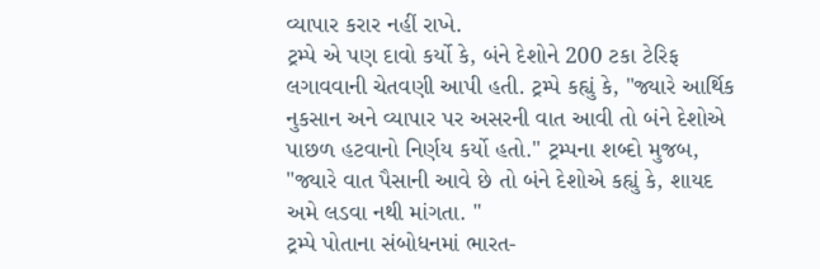વ્યાપાર કરાર નહીં રાખે.
ટ્રમ્પે એ પણ દાવો કર્યો કે, બંને દેશોને 200 ટકા ટેરિફ લગાવવાની ચેતવણી આપી હતી. ટ્રમ્પે કહ્યું કે, "જ્યારે આર્થિક નુકસાન અને વ્યાપાર પર અસરની વાત આવી તો બંને દેશોએ પાછળ હટવાનો નિર્ણય કર્યો હતો." ટ્રમ્પના શબ્દો મુજબ, "જ્યારે વાત પૈસાની આવે છે તો બંને દેશોએ કહ્યું કે, શાયદ અમે લડવા નથી માંગતા. "
ટ્રમ્પે પોતાના સંબોધનમાં ભારત-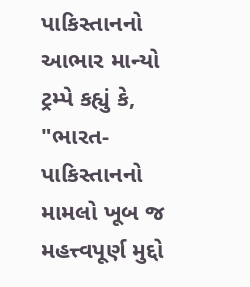પાકિસ્તાનનો આભાર માન્યો
ટ્રમ્પે કહ્યું કે, "ભારત-પાકિસ્તાનનો મામલો ખૂબ જ મહત્ત્વપૂર્ણ મુદ્દો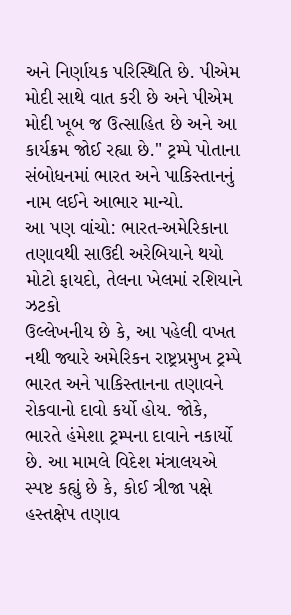અને નિર્ણાયક પરિસ્થિતિ છે. પીએમ મોદી સાથે વાત કરી છે અને પીએમ મોદી ખૂબ જ ઉત્સાહિત છે અને આ કાર્યક્રમ જોઈ રહ્યા છે." ટ્રમ્પે પોતાના સંબોધનમાં ભારત અને પાકિસ્તાનનું નામ લઈને આભાર માન્યો.
આ પણ વાંચો: ભારત-અમેરિકાના તણાવથી સાઉદી અરેબિયાને થયો મોટો ફાયદો, તેલના ખેલમાં રશિયાને ઝટકો
ઉલ્લેખનીય છે કે, આ પહેલી વખત નથી જ્યારે અમેરિકન રાષ્ટ્રપ્રમુખ ટ્રમ્પે ભારત અને પાકિસ્તાનના તણાવને રોકવાનો દાવો કર્યો હોય. જોકે, ભારતે હંમેશા ટ્રમ્પના દાવાને નકાર્યો છે. આ મામલે વિદેશ મંત્રાલયએ સ્પષ્ટ કહ્યું છે કે, કોઈ ત્રીજા પક્ષે હસ્તક્ષેપ તણાવ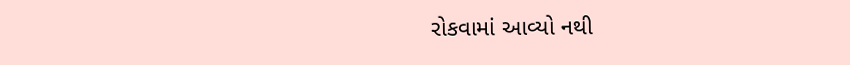રોકવામાં આવ્યો નથી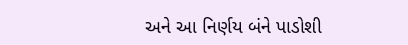અને આ નિર્ણય બંને પાડોશી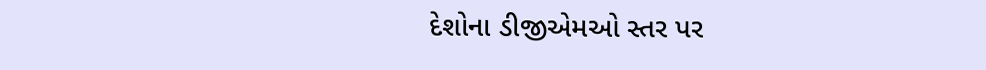દેશોના ડીજીએમઓ સ્તર પર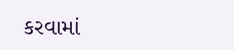કરવામાં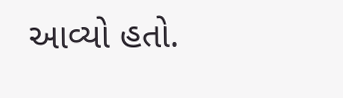આવ્યો હતો.